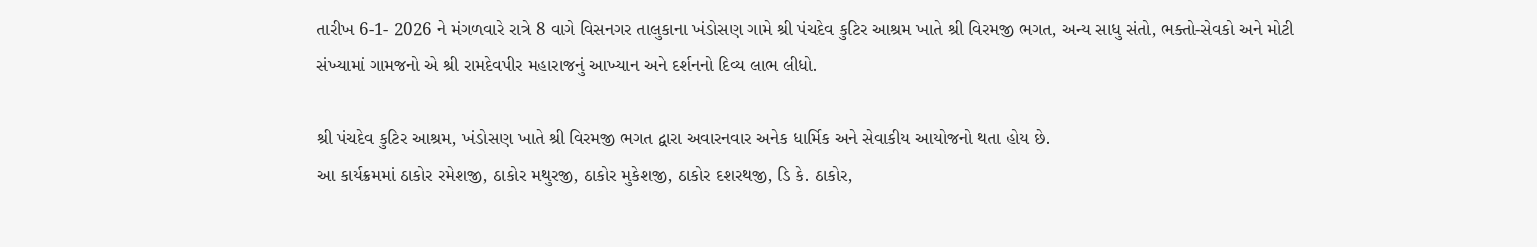તારીખ 6-1- 2026 ને મંગળવારે રાત્રે 8 વાગે વિસનગર તાલુકાના ખંડોસણ ગામે શ્રી પંચદેવ કુટિર આશ્રમ ખાતે શ્રી વિરમજી ભગત, અન્ય સાધુ સંતો, ભક્તો-સેવકો અને મોટી સંખ્યામાં ગામજનો એ શ્રી રામદેવપીર મહારાજનું આખ્યાન અને દર્શનનો દિવ્ય લાભ લીધો.

શ્રી પંચદેવ કુટિર આશ્રમ, ખંડોસણ ખાતે શ્રી વિરમજી ભગત દ્વારા અવારનવાર અનેક ધાર્મિક અને સેવાકીય આયોજનો થતા હોય છે.
આ કાર્યક્રમમાં ઠાકોર રમેશજી, ઠાકોર મથુરજી, ઠાકોર મુકેશજી, ઠાકોર દશરથજી, ડિ કે. ઠાકોર,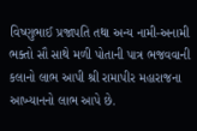વિષ્ણુભાઈ પ્રજાપતિ તથા અન્ય નામી-અનામી ભક્તો સૌ સાથે મળી પોતાની પાત્ર ભજવવાની કલાનો લાભ આપી શ્રી રામાપીર મહારાજના આખ્યાનનો લાભ આપે છે.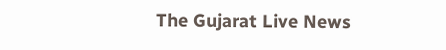The Gujarat Live News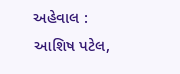અહેવાલ : આશિષ પટેલ,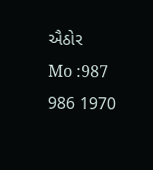ઐઠોર
Mo :987 986 1970